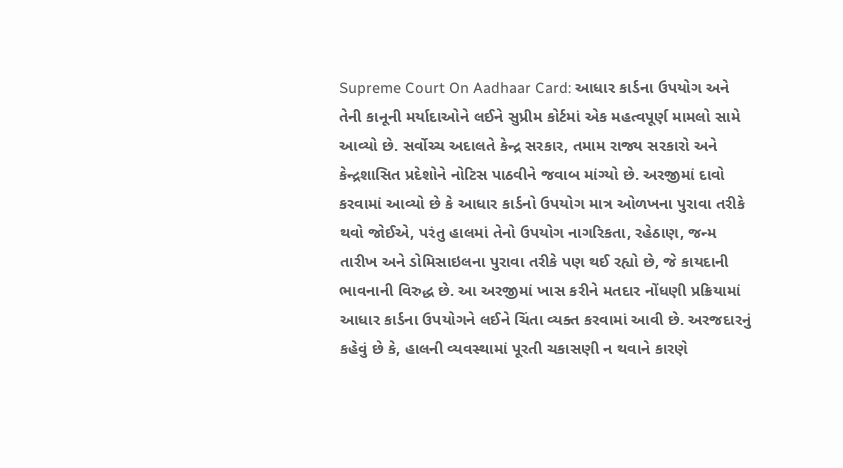Supreme Court On Aadhaar Card: આધાર કાર્ડના ઉપયોગ અને તેની કાનૂની મર્યાદાઓને લઈને સુપ્રીમ કોર્ટમાં એક મહત્વપૂર્ણ મામલો સામે આવ્યો છે. સર્વોચ્ચ અદાલતે કેન્દ્ર સરકાર, તમામ રાજ્ય સરકારો અને કેન્દ્રશાસિત પ્રદેશોને નોટિસ પાઠવીને જવાબ માંગ્યો છે. અરજીમાં દાવો કરવામાં આવ્યો છે કે આધાર કાર્ડનો ઉપયોગ માત્ર ઓળખના પુરાવા તરીકે થવો જોઈએ, પરંતુ હાલમાં તેનો ઉપયોગ નાગરિકતા, રહેઠાણ, જન્મ તારીખ અને ડોમિસાઇલના પુરાવા તરીકે પણ થઈ રહ્યો છે, જે કાયદાની ભાવનાની વિરુદ્ધ છે. આ અરજીમાં ખાસ કરીને મતદાર નોંધણી પ્રક્રિયામાં આધાર કાર્ડના ઉપયોગને લઈને ચિંતા વ્યક્ત કરવામાં આવી છે. અરજદારનું કહેવું છે કે, હાલની વ્યવસ્થામાં પૂરતી ચકાસણી ન થવાને કારણે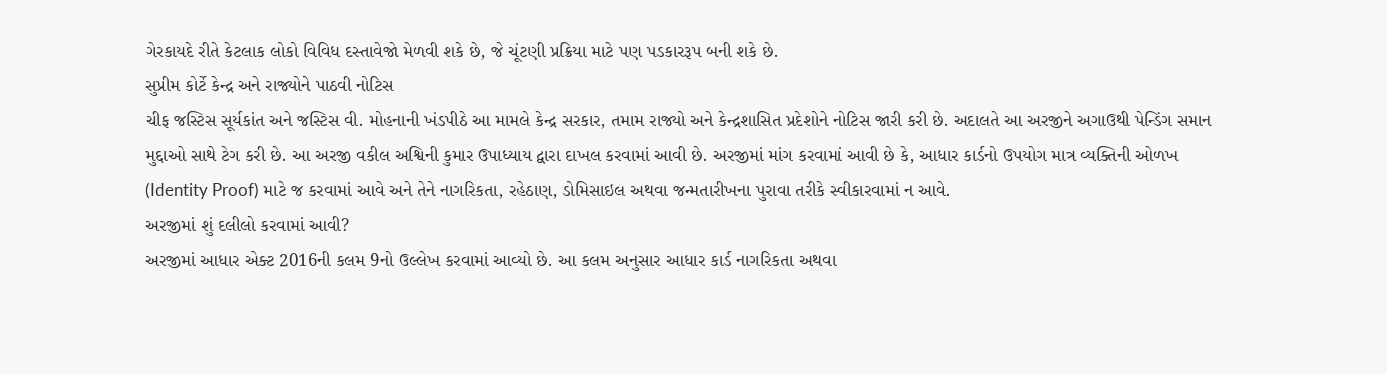ગેરકાયદે રીતે કેટલાક લોકો વિવિધ દસ્તાવેજો મેળવી શકે છે, જે ચૂંટણી પ્રક્રિયા માટે પણ પડકારરૂપ બની શકે છે.
સુપ્રીમ કોર્ટે કેન્દ્ર અને રાજ્યોને પાઠવી નોટિસ
ચીફ જસ્ટિસ સૂર્યકાંત અને જસ્ટિસ વી. મોહનાની ખંડપીઠે આ મામલે કેન્દ્ર સરકાર, તમામ રાજ્યો અને કેન્દ્રશાસિત પ્રદેશોને નોટિસ જારી કરી છે. અદાલતે આ અરજીને અગાઉથી પેન્ડિંગ સમાન મુદ્દાઓ સાથે ટેગ કરી છે. આ અરજી વકીલ અશ્વિની કુમાર ઉપાધ્યાય દ્વારા દાખલ કરવામાં આવી છે. અરજીમાં માંગ કરવામાં આવી છે કે, આધાર કાર્ડનો ઉપયોગ માત્ર વ્યક્તિની ઓળખ (Identity Proof) માટે જ કરવામાં આવે અને તેને નાગરિકતા, રહેઠાણ, ડોમિસાઇલ અથવા જન્મતારીખના પુરાવા તરીકે સ્વીકારવામાં ન આવે.
અરજીમાં શું દલીલો કરવામાં આવી?
અરજીમાં આધાર એક્ટ 2016ની કલમ 9નો ઉલ્લેખ કરવામાં આવ્યો છે. આ કલમ અનુસાર આધાર કાર્ડ નાગરિકતા અથવા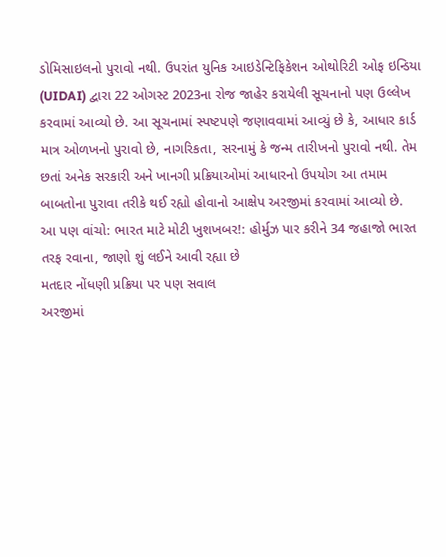ડોમિસાઇલનો પુરાવો નથી. ઉપરાંત યુનિક આઇડેન્ટિફિકેશન ઓથોરિટી ઓફ ઇન્ડિયા (UIDAI) દ્વારા 22 ઓગસ્ટ 2023ના રોજ જાહેર કરાયેલી સૂચનાનો પણ ઉલ્લેખ કરવામાં આવ્યો છે. આ સૂચનામાં સ્પષ્ટપણે જણાવવામાં આવ્યું છે કે, આધાર કાર્ડ માત્ર ઓળખનો પુરાવો છે, નાગરિકતા, સરનામું કે જન્મ તારીખનો પુરાવો નથી. તેમ છતાં અનેક સરકારી અને ખાનગી પ્રક્રિયાઓમાં આધારનો ઉપયોગ આ તમામ બાબતોના પુરાવા તરીકે થઈ રહ્યો હોવાનો આક્ષેપ અરજીમાં કરવામાં આવ્યો છે.
આ પણ વાંચો: ભારત માટે મોટી ખુશખબર!: હોર્મુઝ પાર કરીને 34 જહાજો ભારત તરફ રવાના, જાણો શું લઈને આવી રહ્યા છે
મતદાર નોંધણી પ્રક્રિયા પર પણ સવાલ
અરજીમાં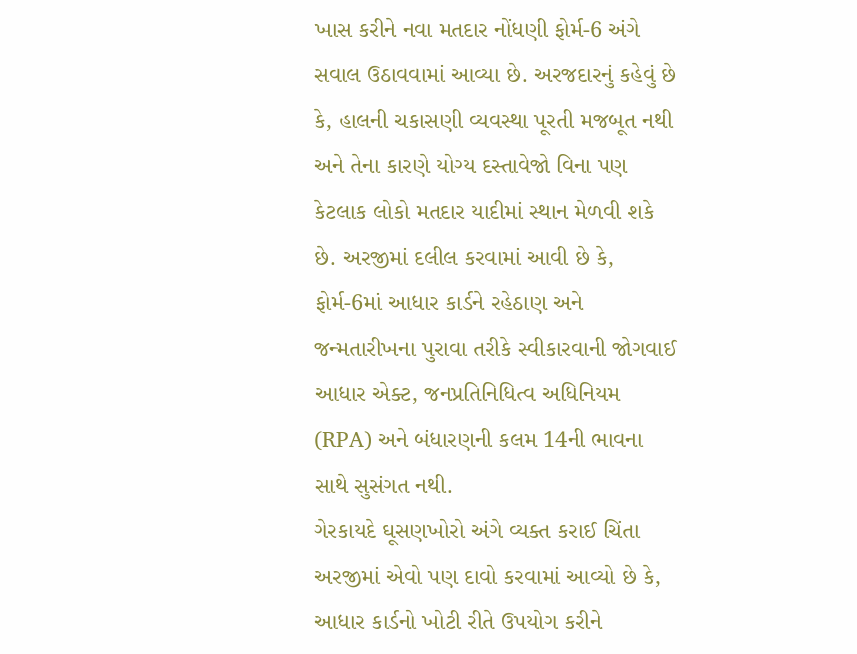ખાસ કરીને નવા મતદાર નોંધણી ફોર્મ-6 અંગે સવાલ ઉઠાવવામાં આવ્યા છે. અરજદારનું કહેવું છે કે, હાલની ચકાસણી વ્યવસ્થા પૂરતી મજબૂત નથી અને તેના કારણે યોગ્ય દસ્તાવેજો વિના પણ કેટલાક લોકો મતદાર યાદીમાં સ્થાન મેળવી શકે છે. અરજીમાં દલીલ કરવામાં આવી છે કે, ફોર્મ-6માં આધાર કાર્ડને રહેઠાણ અને જન્મતારીખના પુરાવા તરીકે સ્વીકારવાની જોગવાઈ આધાર એક્ટ, જનપ્રતિનિધિત્વ અધિનિયમ (RPA) અને બંધારણની કલમ 14ની ભાવના સાથે સુસંગત નથી.
ગેરકાયદે ઘૂસણખોરો અંગે વ્યક્ત કરાઈ ચિંતા
અરજીમાં એવો પણ દાવો કરવામાં આવ્યો છે કે, આધાર કાર્ડનો ખોટી રીતે ઉપયોગ કરીને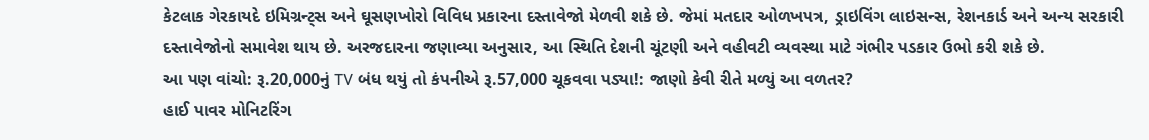કેટલાક ગેરકાયદે ઇમિગ્રન્ટ્સ અને ઘૂસણખોરો વિવિધ પ્રકારના દસ્તાવેજો મેળવી શકે છે. જેમાં મતદાર ઓળખપત્ર, ડ્રાઇવિંગ લાઇસન્સ, રેશનકાર્ડ અને અન્ય સરકારી દસ્તાવેજોનો સમાવેશ થાય છે. અરજદારના જણાવ્યા અનુસાર, આ સ્થિતિ દેશની ચૂંટણી અને વહીવટી વ્યવસ્થા માટે ગંભીર પડકાર ઉભો કરી શકે છે.
આ પણ વાંચો: રૂ.20,000નું TV બંધ થયું તો કંપનીએ રૂ.57,000 ચૂકવવા પડ્યા!: જાણો કેવી રીતે મળ્યું આ વળતર?
હાઈ પાવર મોનિટરિંગ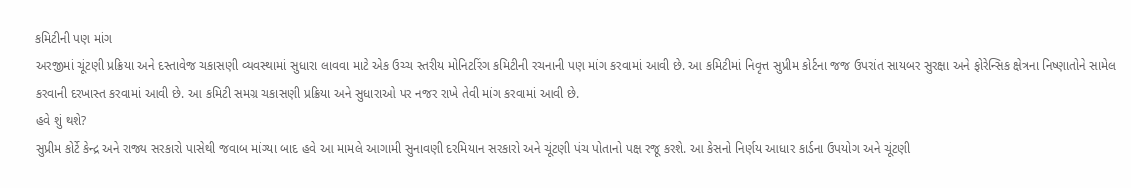કમિટીની પણ માંગ
અરજીમાં ચૂંટણી પ્રક્રિયા અને દસ્તાવેજ ચકાસણી વ્યવસ્થામાં સુધારા લાવવા માટે એક ઉચ્ચ સ્તરીય મોનિટરિંગ કમિટીની રચનાની પણ માંગ કરવામાં આવી છે. આ કમિટીમાં નિવૃત્ત સુપ્રીમ કોર્ટના જજ ઉપરાંત સાયબર સુરક્ષા અને ફોરેન્સિક ક્ષેત્રના નિષ્ણાતોને સામેલ કરવાની દરખાસ્ત કરવામાં આવી છે. આ કમિટી સમગ્ર ચકાસણી પ્રક્રિયા અને સુધારાઓ પર નજર રાખે તેવી માંગ કરવામાં આવી છે.
હવે શું થશે?
સુપ્રીમ કોર્ટે કેન્દ્ર અને રાજ્ય સરકારો પાસેથી જવાબ માંગ્યા બાદ હવે આ મામલે આગામી સુનાવણી દરમિયાન સરકારો અને ચૂંટણી પંચ પોતાનો પક્ષ રજૂ કરશે. આ કેસનો નિર્ણય આધાર કાર્ડના ઉપયોગ અને ચૂંટણી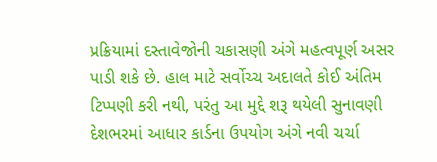પ્રક્રિયામાં દસ્તાવેજોની ચકાસણી અંગે મહત્વપૂર્ણ અસર પાડી શકે છે. હાલ માટે સર્વોચ્ચ અદાલતે કોઈ અંતિમ ટિપ્પણી કરી નથી, પરંતુ આ મુદ્દે શરૂ થયેલી સુનાવણી દેશભરમાં આધાર કાર્ડના ઉપયોગ અંગે નવી ચર્ચા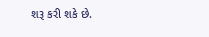શરૂ કરી શકે છે.